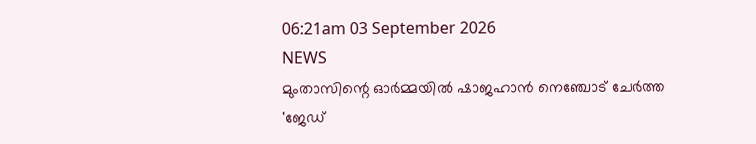06:21am 03 September 2026
NEWS
മുംതാസിന്റെ ഓർമ്മയിൽ ഷാജഹാൻ നെഞ്ചോട് ചേർത്ത 'ജേഡ്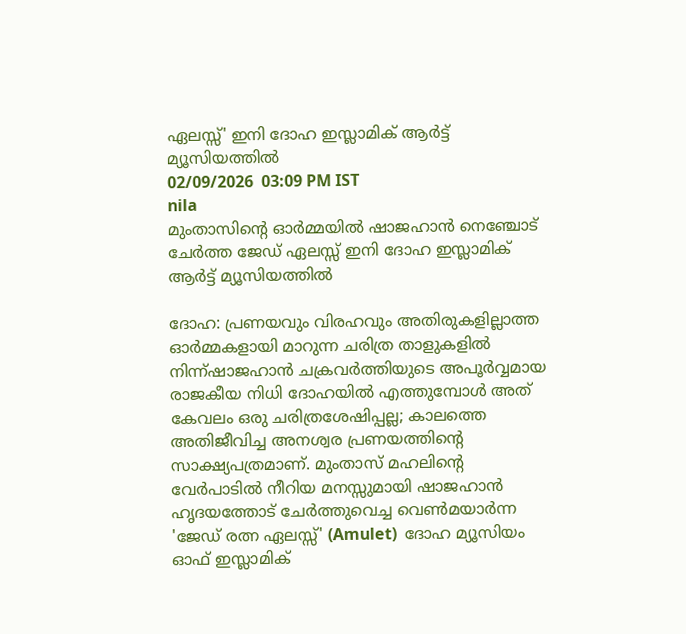ഏലസ്സ്' ഇനി ദോഹ ഇസ്ലാമിക് ആർട്ട് മ്യൂസിയത്തിൽ
02/09/2026  03:09 PM IST
nila
മുംതാസിന്റെ ഓർമ്മയിൽ ഷാജഹാൻ നെഞ്ചോട് ചേർത്ത ജേഡ് ഏലസ്സ് ഇനി ദോഹ ഇസ്ലാമിക് ആർട്ട് മ്യൂസിയത്തിൽ

ദോഹ: പ്രണയവും വിരഹവും അതിരുകളില്ലാത്ത ഓർമ്മകളായി മാറുന്ന ചരിത്ര താളുകളിൽ നിന്ന്ഷാജഹാൻ ചക്രവർത്തിയുടെ അപൂർവ്വമായ  രാജകീയ നിധി ദോഹയിൽ എത്തുമ്പോൾ അത് കേവലം ഒരു ചരിത്രശേഷിപ്പല്ല; കാലത്തെ അതിജീവിച്ച അനശ്വര പ്രണയത്തിന്റെ സാക്ഷ്യപത്രമാണ്. മുംതാസ് മഹലിന്റെ വേർപാടിൽ നീറിയ മനസ്സുമായി ഷാജഹാൻ ഹൃദയത്തോട് ചേർത്തുവെച്ച വെൺമയാർന്ന 'ജേഡ് രത്ന ഏലസ്സ്' (Amulet)  ദോഹ മ്യൂസിയം ഓഫ് ഇസ്ലാമിക്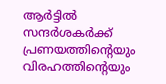ആർട്ടിൽ സന്ദർശകർക്ക് പ്രണയത്തിന്റെയും വിരഹത്തിന്റെയും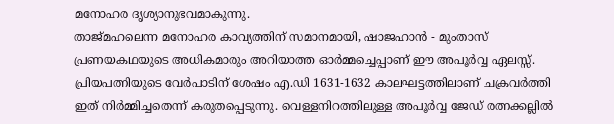മനോഹര ദൃശ്യാനുഭവമാകുന്നു.
താജ്‌മഹലെന്ന മനോഹര കാവ്യത്തിന് സമാനമായി, ഷാജഹാൻ - മുംതാസ് പ്രണയകഥയുടെ അധികമാരും അറിയാത്ത ഓർമ്മച്ചെപ്പാണ് ഈ അപൂർവ്വ ഏലസ്സ്. പ്രിയപത്നിയുടെ വേർപാടിന് ശേഷം എ.ഡി 1631-1632 കാലഘട്ടത്തിലാണ് ചക്രവർത്തി ഇത് നിർമ്മിച്ചതെന്ന് കരുതപ്പെടുന്നു. വെള്ളനിറത്തിലുള്ള അപൂർവ്വ ജേഡ് രത്നക്കല്ലിൽ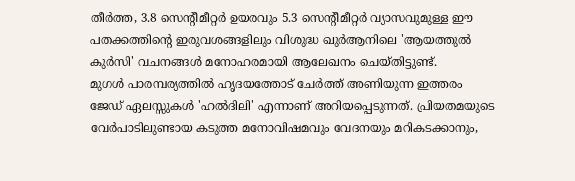തീർത്ത, 3.8 സെന്റീമീറ്റർ ഉയരവും 5.3 സെന്റീമീറ്റർ വ്യാസവുമുള്ള ഈ പതക്കത്തിന്റെ ഇരുവശങ്ങളിലും വിശുദ്ധ ഖുർആനിലെ 'ആയത്തുൽ കുർസി' വചനങ്ങൾ മനോഹരമായി ആലേഖനം ചെയ്തിട്ടുണ്ട്.
മുഗൾ പാരമ്പര്യത്തിൽ ഹൃദയത്തോട് ചേർത്ത് അണിയുന്ന ഇത്തരം ജേഡ് ഏലസ്സുകൾ 'ഹൽദിലി' എന്നാണ് അറിയപ്പെടുന്നത്. പ്രിയതമയുടെ വേർപാടിലുണ്ടായ കടുത്ത മനോവിഷമവും വേദനയും മറികടക്കാനും,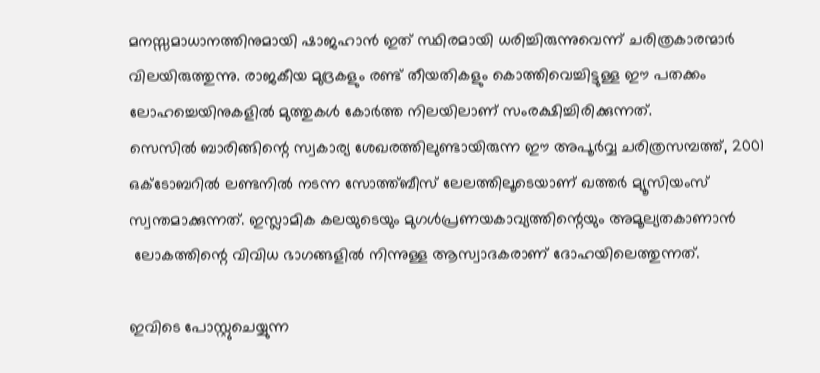മനസ്സമാധാനത്തിനുമായി ഷാജഹാൻ ഇത് സ്ഥിരമായി ധരിച്ചിരുന്നുവെന്ന് ചരിത്രകാരന്മാർ വിലയിരുത്തുന്നു. രാജകീയ മുദ്രകളും രണ്ട് തീയതികളും കൊത്തിവെച്ചിട്ടുള്ള ഈ പതക്കം ലോഹച്ചെയിനുകളിൽ മുത്തുകൾ കോർത്ത നിലയിലാണ് സംരക്ഷിച്ചിരിക്കുന്നത്.
സെസിൽ ബാരിങ്ങിന്റെ സ്വകാര്യ ശേഖരത്തിലുണ്ടായിരുന്ന ഈ അപൂർവ്വ ചരിത്രസമ്പത്ത്, 2001 ഒക്ടോബറിൽ ലണ്ടനിൽ നടന്ന സോത്ത്ബീസ് ലേലത്തിലൂടെയാണ് ഖത്തർ മ്യൂസിയംസ് സ്വന്തമാക്കുന്നത്. ഇസ്ലാമിക കലയുടെയും മുഗൾപ്രണയകാവ്യത്തിന്റെയും അമൂല്യതകാണാൻ
 ലോകത്തിന്റെ വിവിധ ഭാഗങ്ങളിൽ നിന്നുള്ള ആസ്വാദകരാണ് ദോഹയിലെത്തുന്നത്.

ഇവിടെ പോസ്റ്റുചെയ്യുന്ന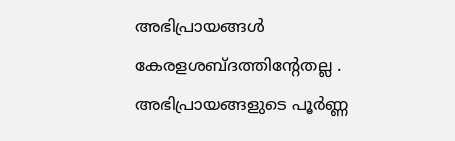അഭിപ്രായങ്ങള്‍ കേരളശബ്‌ദത്തിന്റേതല്ല . അഭിപ്രായങ്ങളുടെ പൂര്‍ണ്ണ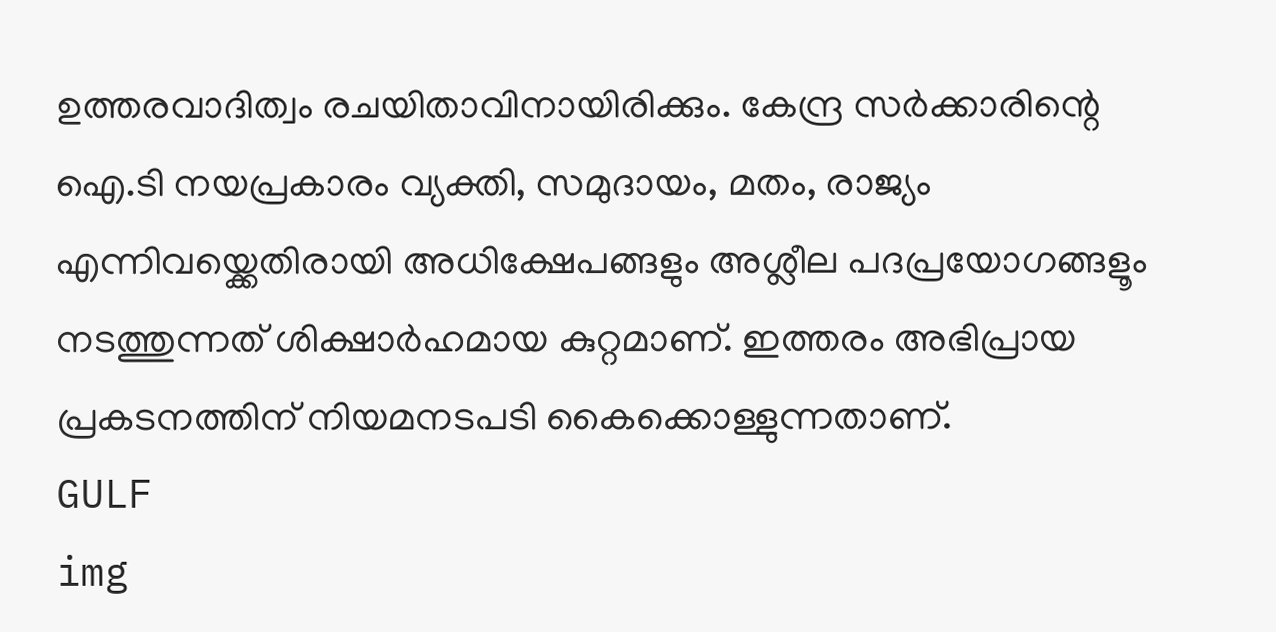ഉത്തരവാദിത്വം രചയിതാവിനായിരിക്കും. കേന്ദ്ര സർക്കാരിന്റെ ഐ.ടി നയപ്രകാരം വ്യക്തി, സമുദായം, മതം, രാജ്യം എന്നിവയ്ക്കെതിരായി അധിക്ഷേപങ്ങളും അശ്ലീല പദപ്രയോഗങ്ങളൂം നടത്തുന്നത് ശിക്ഷാര്‍ഹമായ കുറ്റമാണ്. ഇത്തരം അഭിപ്രായ പ്രകടനത്തിന് നിയമനടപടി കൈക്കൊള്ളുന്നതാണ്.
GULF
img